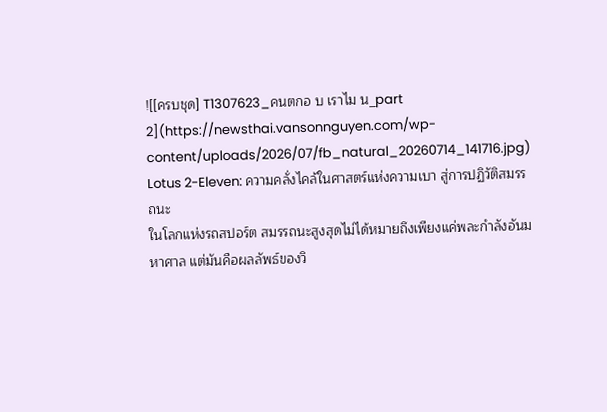![[ครบชุด] T1307623_คนตกอ บ เราไม น_part 2](https://newsthai.vansonnguyen.com/wp-content/uploads/2026/07/fb_natural_20260714_141716.jpg)
Lotus 2-Eleven: ความคลั่งไคล้ในศาสตร์แห่งความเบา สู่การปฏิวัติสมรรถนะ
ในโลกแห่งรถสปอร์ต สมรรถนะสูงสุดไม่ได้หมายถึงเพียงแค่พละกำลังอันมหาศาล แต่มันคือผลลัพธ์ของวิ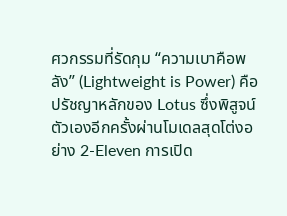ศวกรรมที่รัดกุม “ความเบาคือพลัง” (Lightweight is Power) คือปรัชญาหลักของ Lotus ซึ่งพิสูจน์ตัวเองอีกครั้งผ่านโมเดลสุดโต่งอย่าง 2-Eleven การเปิด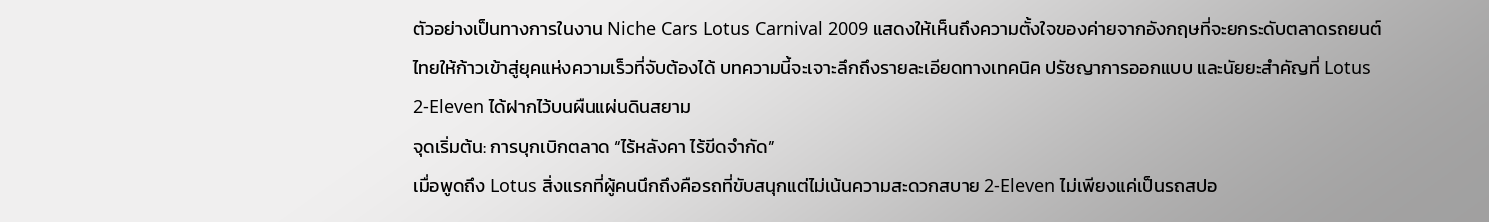ตัวอย่างเป็นทางการในงาน Niche Cars Lotus Carnival 2009 แสดงให้เห็นถึงความตั้งใจของค่ายจากอังกฤษที่จะยกระดับตลาดรถยนต์ไทยให้ก้าวเข้าสู่ยุคแห่งความเร็วที่จับต้องได้ บทความนี้จะเจาะลึกถึงรายละเอียดทางเทคนิค ปรัชญาการออกแบบ และนัยยะสำคัญที่ Lotus 2-Eleven ได้ฝากไว้บนผืนแผ่นดินสยาม
จุดเริ่มต้น: การบุกเบิกตลาด “ไร้หลังคา ไร้ขีดจำกัด”
เมื่อพูดถึง Lotus สิ่งแรกที่ผู้คนนึกถึงคือรถที่ขับสนุกแต่ไม่เน้นความสะดวกสบาย 2-Eleven ไม่เพียงแค่เป็นรถสปอ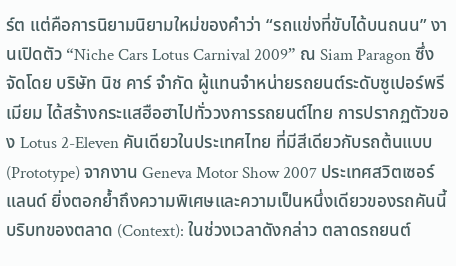ร์ต แต่คือการนิยามนิยามใหม่ของคำว่า “รถแข่งที่ขับได้บนถนน” งานเปิดตัว “Niche Cars Lotus Carnival 2009” ณ Siam Paragon ซึ่งจัดโดย บริษัท นิช คาร์ จำกัด ผู้แทนจำหน่ายรถยนต์ระดับซูเปอร์พรีเมียม ได้สร้างกระแสฮือฮาไปทั่ววงการรถยนต์ไทย การปรากฏตัวของ Lotus 2-Eleven คันเดียวในประเทศไทย ที่มีสีเดียวกับรถต้นแบบ (Prototype) จากงาน Geneva Motor Show 2007 ประเทศสวิตเซอร์แลนด์ ยิ่งตอกย้ำถึงความพิเศษและความเป็นหนึ่งเดียวของรถคันนี้
บริบทของตลาด (Context): ในช่วงเวลาดังกล่าว ตลาดรถยนต์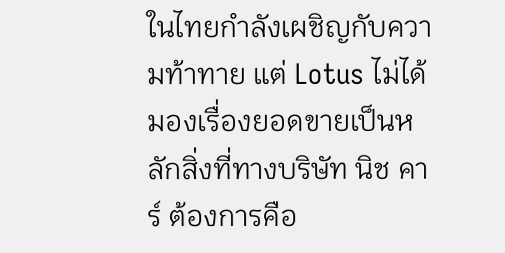ในไทยกำลังเผชิญกับความท้าทาย แต่ Lotus ไม่ได้มองเรื่องยอดขายเป็นหลักสิ่งที่ทางบริษัท นิช คาร์ ต้องการคือ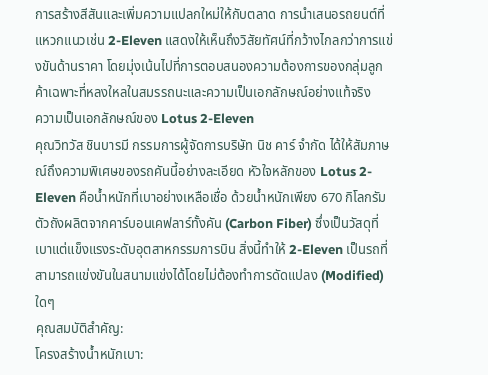การสร้างสีสันและเพิ่มความแปลกใหม่ให้กับตลาด การนำเสนอรถยนต์ที่แหวกแนวเช่น 2-Eleven แสดงให้เห็นถึงวิสัยทัศน์ที่กว้างไกลกว่าการแข่งขันด้านราคา โดยมุ่งเน้นไปที่การตอบสนองความต้องการของกลุ่มลูกค้าเฉพาะที่หลงใหลในสมรรถนะและความเป็นเอกลักษณ์อย่างแท้จริง
ความเป็นเอกลักษณ์ของ Lotus 2-Eleven
คุณวิทวัส ชินบารมี กรรมการผู้จัดการบริษัท นิช คาร์ จำกัด ได้ให้สัมภาษณ์ถึงความพิเศษของรถคันนี้อย่างละเอียด หัวใจหลักของ Lotus 2-Eleven คือน้ำหนักที่เบาอย่างเหลือเชื่อ ด้วยน้ำหนักเพียง 670 กิโลกรัม ตัวถังผลิตจากคาร์บอนเคฟลาร์ทั้งคัน (Carbon Fiber) ซึ่งเป็นวัสดุที่เบาแต่แข็งแรงระดับอุตสาหกรรมการบิน สิ่งนี้ทำให้ 2-Eleven เป็นรถที่สามารถแข่งขันในสนามแข่งได้โดยไม่ต้องทำการดัดแปลง (Modified) ใดๆ
คุณสมบัติสำคัญ:
โครงสร้างน้ำหนักเบา: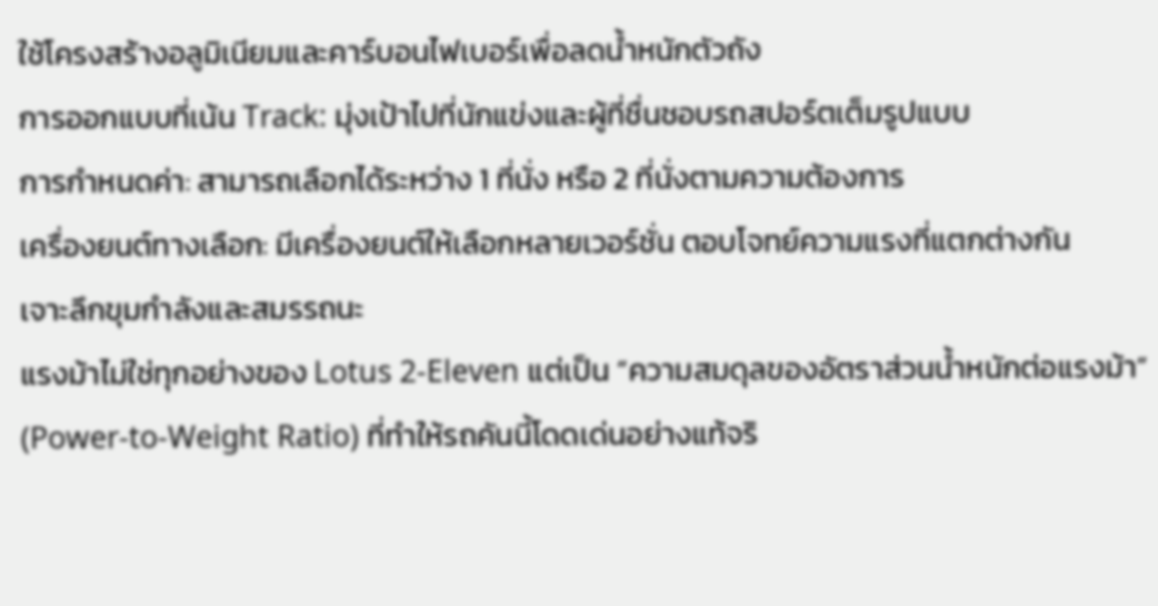ใช้โครงสร้างอลูมิเนียมและคาร์บอนไฟเบอร์เพื่อลดน้ำหนักตัวถัง
การออกแบบที่เน้น Track: มุ่งเป้าไปที่นักแข่งและผู้ที่ชื่นชอบรถสปอร์ตเต็มรูปแบบ
การกำหนดค่า: สามารถเลือกได้ระหว่าง 1 ที่นั่ง หรือ 2 ที่นั่งตามความต้องการ
เครื่องยนต์ทางเลือก: มีเครื่องยนต์ให้เลือกหลายเวอร์ชั่น ตอบโจทย์ความแรงที่แตกต่างกัน
เจาะลึกขุมกำลังและสมรรถนะ
แรงม้าไม่ใช่ทุกอย่างของ Lotus 2-Eleven แต่เป็น “ความสมดุลของอัตราส่วนน้ำหนักต่อแรงม้า” (Power-to-Weight Ratio) ที่ทำให้รถคันนี้โดดเด่นอย่างแท้จริ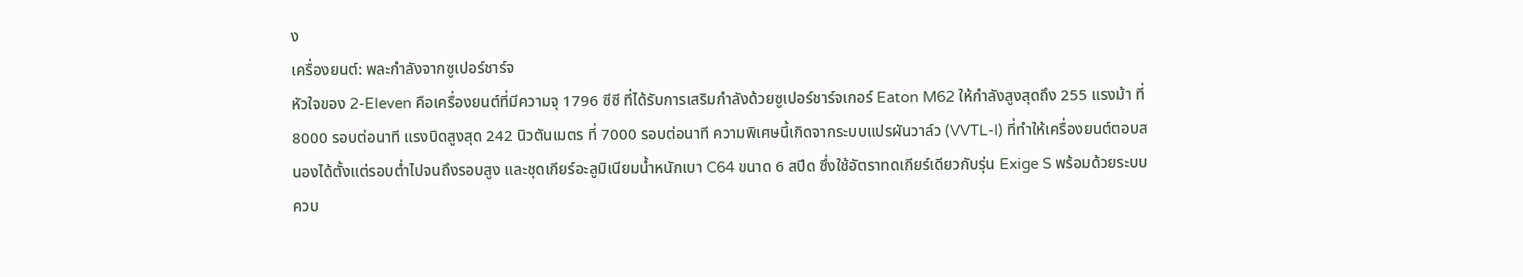ง
เครื่องยนต์: พละกำลังจากซูเปอร์ชาร์จ
หัวใจของ 2-Eleven คือเครื่องยนต์ที่มีความจุ 1796 ซีซี ที่ได้รับการเสริมกำลังด้วยซูเปอร์ชาร์จเกอร์ Eaton M62 ให้กำลังสูงสุดถึง 255 แรงม้า ที่ 8000 รอบต่อนาที แรงบิดสูงสุด 242 นิวตันเมตร ที่ 7000 รอบต่อนาที ความพิเศษนี้เกิดจากระบบแปรผันวาล์ว (VVTL-I) ที่ทำให้เครื่องยนต์ตอบสนองได้ตั้งแต่รอบต่ำไปจนถึงรอบสูง และชุดเกียร์อะลูมิเนียมน้ำหนักเบา C64 ขนาด 6 สปีด ซึ่งใช้อัตราทดเกียร์เดียวกับรุ่น Exige S พร้อมด้วยระบบควบ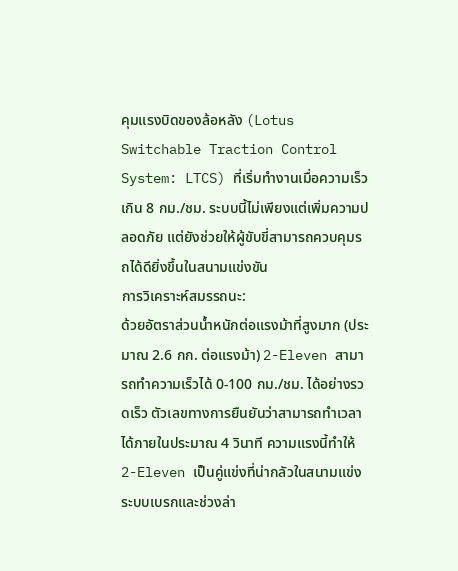คุมแรงบิดของล้อหลัง (Lotus Switchable Traction Control System: LTCS) ที่เริ่มทำงานเมื่อความเร็วเกิน 8 กม./ชม. ระบบนี้ไม่เพียงแต่เพิ่มความปลอดภัย แต่ยังช่วยให้ผู้ขับขี่สามารถควบคุมรถได้ดียิ่งขึ้นในสนามแข่งขัน
การวิเคราะห์สมรรถนะ:
ด้วยอัตราส่วนน้ำหนักต่อแรงม้าที่สูงมาก (ประมาณ 2.6 กก. ต่อแรงม้า) 2-Eleven สามารถทำความเร็วได้ 0-100 กม./ชม. ได้อย่างรวดเร็ว ตัวเลขทางการยืนยันว่าสามารถทำเวลาได้ภายในประมาณ 4 วินาที ความแรงนี้ทำให้ 2-Eleven เป็นคู่แข่งที่น่ากลัวในสนามแข่ง
ระบบเบรกและช่วงล่า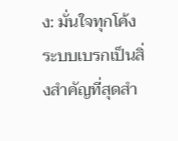ง: มั่นใจทุกโค้ง
ระบบเบรกเป็นสิ่งสำคัญที่สุดสำ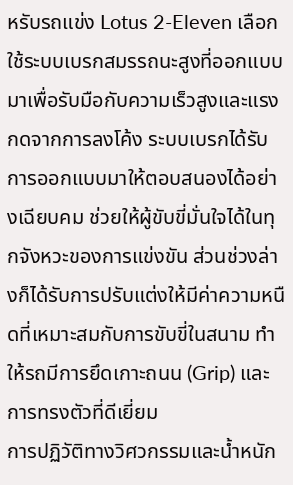หรับรถแข่ง Lotus 2-Eleven เลือกใช้ระบบเบรกสมรรถนะสูงที่ออกแบบมาเพื่อรับมือกับความเร็วสูงและแรงกดจากการลงโค้ง ระบบเบรกได้รับการออกแบบมาให้ตอบสนองได้อย่างเฉียบคม ช่วยให้ผู้ขับขี่มั่นใจได้ในทุกจังหวะของการแข่งขัน ส่วนช่วงล่างก็ได้รับการปรับแต่งให้มีค่าความหนืดที่เหมาะสมกับการขับขี่ในสนาม ทำให้รถมีการยึดเกาะถนน (Grip) และการทรงตัวที่ดีเยี่ยม
การปฏิวัติทางวิศวกรรมและน้ำหนัก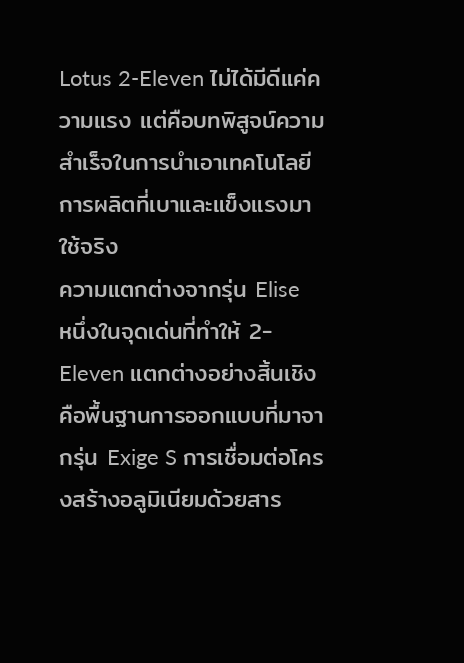Lotus 2-Eleven ไม่ได้มีดีแค่ความแรง แต่คือบทพิสูจน์ความสำเร็จในการนำเอาเทคโนโลยีการผลิตที่เบาและแข็งแรงมาใช้จริง
ความแตกต่างจากรุ่น Elise
หนึ่งในจุดเด่นที่ทำให้ 2-Eleven แตกต่างอย่างสิ้นเชิงคือพื้นฐานการออกแบบที่มาจากรุ่น Exige S การเชื่อมต่อโครงสร้างอลูมิเนียมด้วยสาร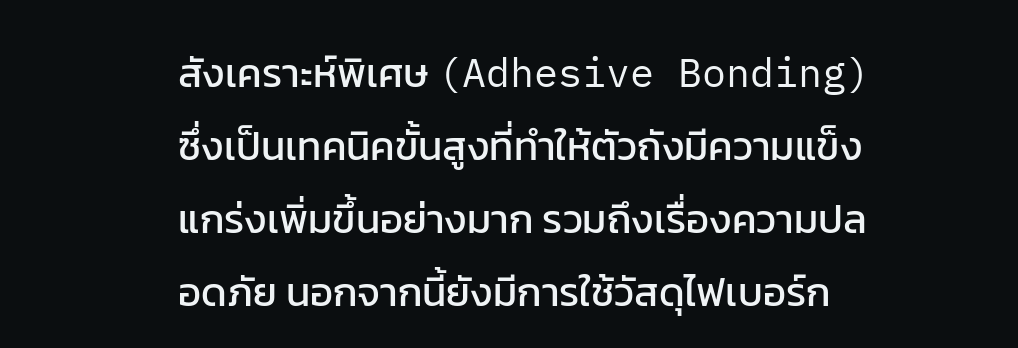สังเคราะห์พิเศษ (Adhesive Bonding) ซึ่งเป็นเทคนิคขั้นสูงที่ทำให้ตัวถังมีความแข็งแกร่งเพิ่มขึ้นอย่างมาก รวมถึงเรื่องความปลอดภัย นอกจากนี้ยังมีการใช้วัสดุไฟเบอร์ก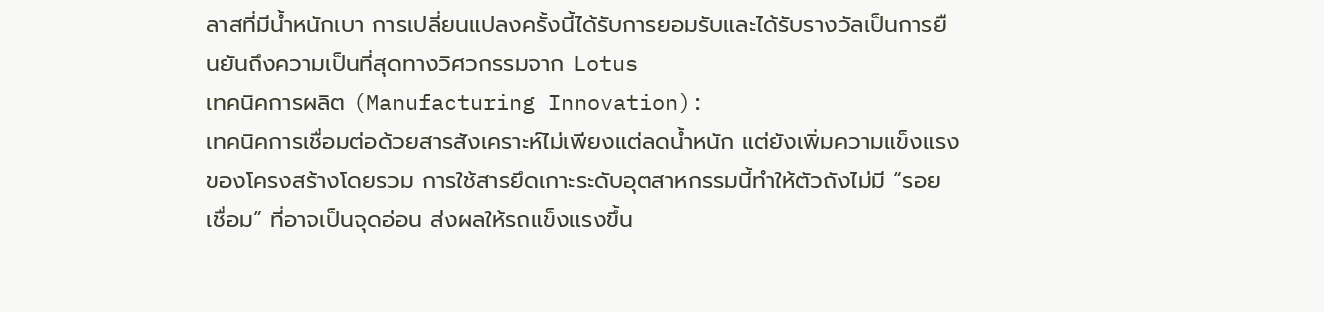ลาสที่มีน้ำหนักเบา การเปลี่ยนแปลงครั้งนี้ได้รับการยอมรับและได้รับรางวัลเป็นการยืนยันถึงความเป็นที่สุดทางวิศวกรรมจาก Lotus
เทคนิคการผลิต (Manufacturing Innovation):
เทคนิคการเชื่อมต่อด้วยสารสังเคราะห์ไม่เพียงแต่ลดน้ำหนัก แต่ยังเพิ่มความแข็งแรงของโครงสร้างโดยรวม การใช้สารยึดเกาะระดับอุตสาหกรรมนี้ทำให้ตัวถังไม่มี “รอยเชื่อม” ที่อาจเป็นจุดอ่อน ส่งผลให้รถแข็งแรงขึ้น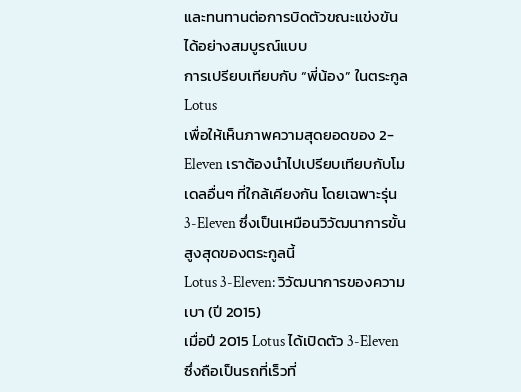และทนทานต่อการบิดตัวขณะแข่งขันได้อย่างสมบูรณ์แบบ
การเปรียบเทียบกับ “พี่น้อง” ในตระกูล Lotus
เพื่อให้เห็นภาพความสุดยอดของ 2-Eleven เราต้องนำไปเปรียบเทียบกับโมเดลอื่นๆ ที่ใกล้เคียงกัน โดยเฉพาะรุ่น 3-Eleven ซึ่งเป็นเหมือนวิวัฒนาการขั้นสูงสุดของตระกูลนี้
Lotus 3-Eleven: วิวัฒนาการของความเบา (ปี 2015)
เมื่อปี 2015 Lotus ได้เปิดตัว 3-Eleven ซึ่งถือเป็นรถที่เร็วที่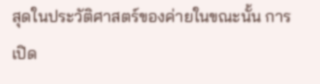สุดในประวัติศาสตร์ของค่ายในขณะนั้น การเปิด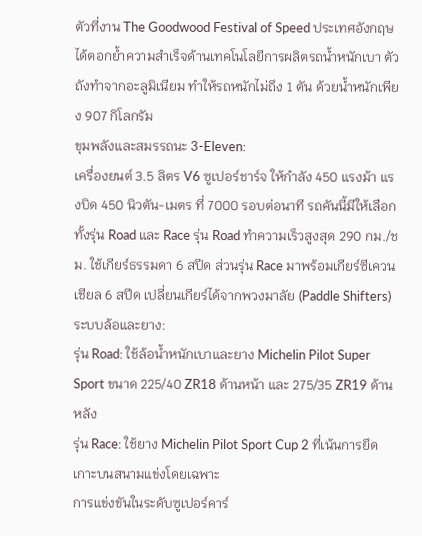ตัวที่งาน The Goodwood Festival of Speed ประเทศอังกฤษ ได้ตอกย้ำความสำเร็จด้านเทคโนโลยีการผลิตรถน้ำหนักเบา ตัวถังทำจากอะลูมิเนียม ทำให้รถหนักไม่ถึง 1 ตัน ด้วยน้ำหนักเพียง 907 กิโลกรัม
ขุมพลังและสมรรถนะ 3-Eleven:
เครื่องยนต์ 3.5 ลิตร V6 ซูเปอร์ชาร์จ ให้กำลัง 450 แรงม้า แรงบิด 450 นิวตัน-เมตร ที่ 7000 รอบต่อนาที รถคันนี้มีให้เลือกทั้งรุ่น Road และ Race รุ่น Road ทำความเร็วสูงสุด 290 กม./ชม. ใช้เกียร์ธรรมดา 6 สปีด ส่วนรุ่น Race มาพร้อมเกียร์ซีเควนเชียล 6 สปีด เปลี่ยนเกียร์ได้จากพวงมาลัย (Paddle Shifters)
ระบบล้อและยาง:
รุ่น Road: ใช้ล้อน้ำหนักเบาและยาง Michelin Pilot Super Sport ขนาด 225/40 ZR18 ด้านหน้า และ 275/35 ZR19 ด้านหลัง
รุ่น Race: ใช้ยาง Michelin Pilot Sport Cup 2 ที่เน้นการยึดเกาะบนสนามแข่งโดยเฉพาะ
การแข่งขันในระดับซูเปอร์คาร์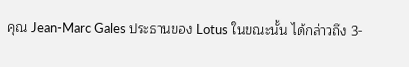คุณ Jean-Marc Gales ประธานของ Lotus ในขณะนั้น ได้กล่าวถึง 3-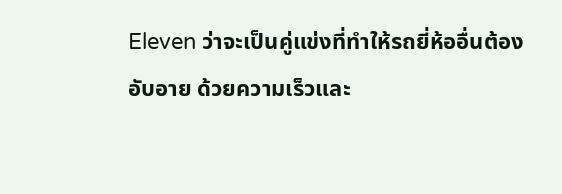Eleven ว่าจะเป็นคู่แข่งที่ทำให้รถยี่ห้ออื่นต้องอับอาย ด้วยความเร็วและ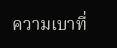ความเบาที่